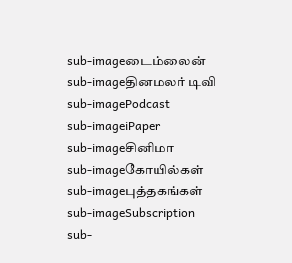sub-imageடைம்லைன்
sub-imageதினமலர் டிவி
sub-imagePodcast
sub-imageiPaper
sub-imageசினிமா
sub-imageகோயில்கள்
sub-imageபுத்தகங்கள்
sub-imageSubscription
sub-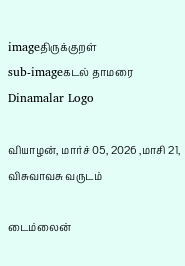imageதிருக்குறள்
sub-imageகடல் தாமரை
Dinamalar Logo

வியாழன், மார்ச் 05, 2026 ,மாசி 21, விசுவாவசு வருடம்

டைம்லைன்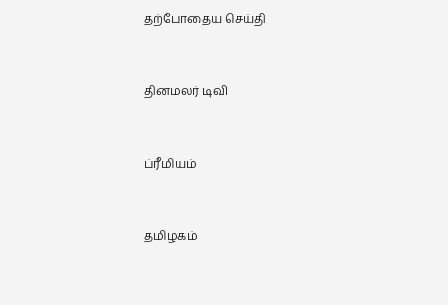தற்போதைய செய்தி


தினமலர் டிவி


ப்ரீமியம்


தமிழகம்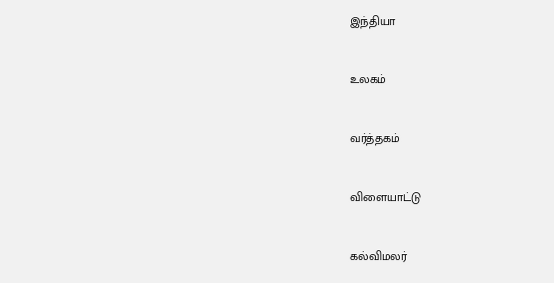இந்தியா


உலகம்


வர்த்தகம்


விளையாட்டு


கல்விமலர்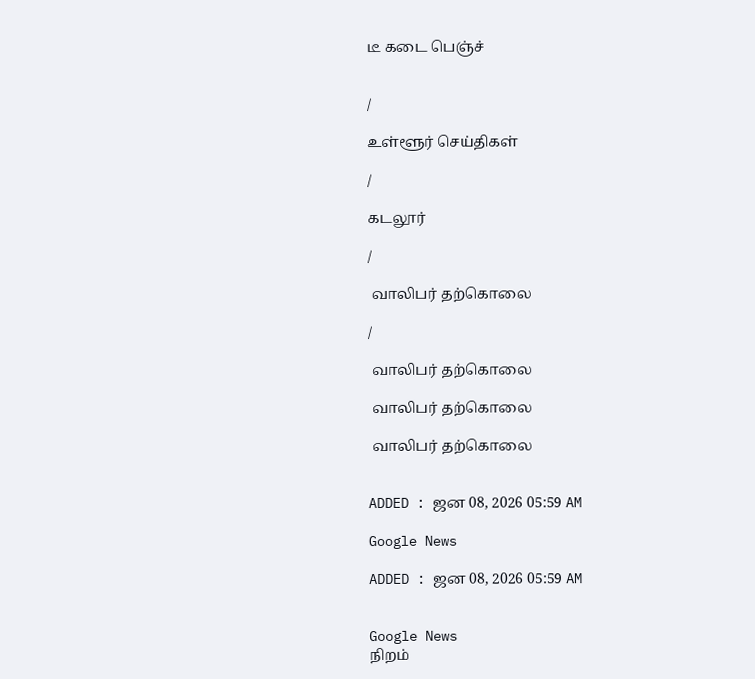டீ கடை பெஞ்ச்


/

உள்ளூர் செய்திகள்

/

கடலூர்

/

 வாலிபர் தற்கொலை

/

 வாலிபர் தற்கொலை

 வாலிபர் தற்கொலை

 வாலிபர் தற்கொலை


ADDED : ஜன 08, 2026 05:59 AM

Google News

ADDED : ஜன 08, 2026 05:59 AM


Google News
நிறம்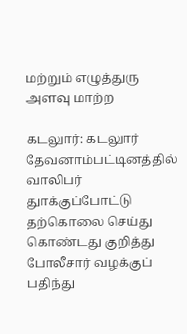மற்றும் எழுத்துரு அளவு மாற்ற

கடலுார்: கடலுார் தேவனாம்பட்டினத்தில் வாலிபர் துாக்குப்போட்டு தற்கொலை செய்து கொண்டது குறித்து போலீசார் வழக்குப் பதிந்து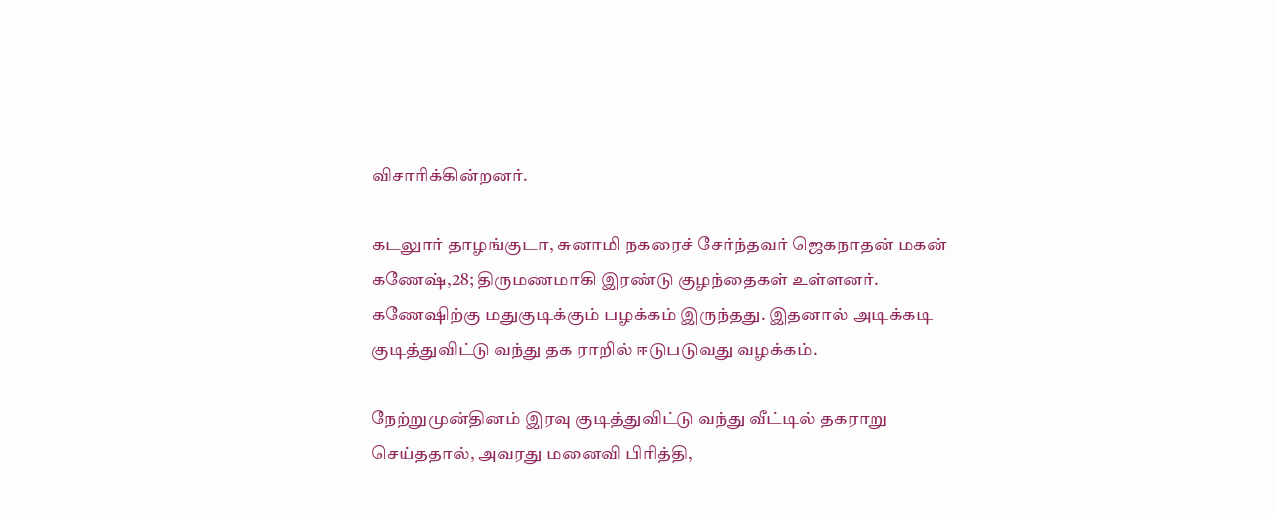விசாரிக்கின்றனர்.

கடலுார் தாழங்குடா, சுனாமி நகரைச் சேர்ந்தவர் ஜெகநாதன் மகன் கணேஷ்,28; திருமணமாகி இரண்டு குழந்தைகள் உள்ளனர். கணேஷிற்கு மதுகுடிக்கும் பழக்கம் இருந்தது. இதனால் அடிக்கடி குடித்துவிட்டு வந்து தக ராறில் ஈடுபடுவது வழக்கம்.

நேற்றுமுன்தினம் இரவு குடித்துவிட்டு வந்து வீட்டில் தகராறு செய்ததால், அவரது மனைவி பிரித்தி,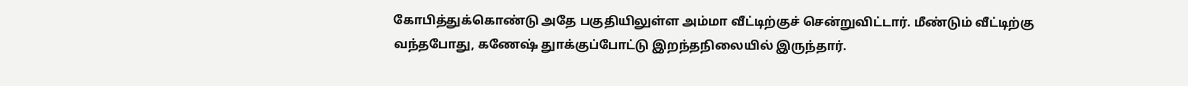கோபித்துக்கொண்டு அதே பகுதியிலுள்ள அம்மா வீட்டிற்குச் சென்றுவிட்டார். மீண்டும் வீட்டிற்கு வந்தபோது, கணேஷ் துாக்குப்போட்டு இறந்தநிலையில் இருந்தார்.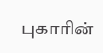புகாரின்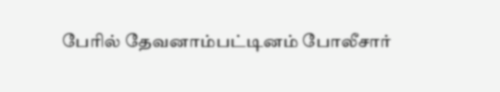பேரில் தேவனாம்பட்டினம் போலீசார்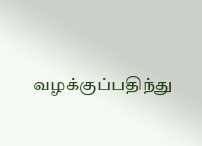வழக்குப்பதிந்து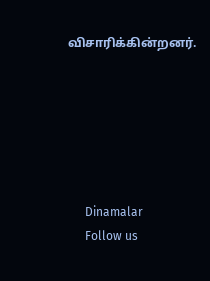விசாரிக்கின்றனர்.






      Dinamalar
      Follow us